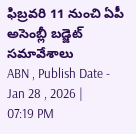ఫిబ్రవరి 11 నుంచి ఏపీ అసెంబ్లీ బడ్జెట్ సమావేశాలు
ABN , Publish Date - Jan 28 , 2026 | 07:19 PM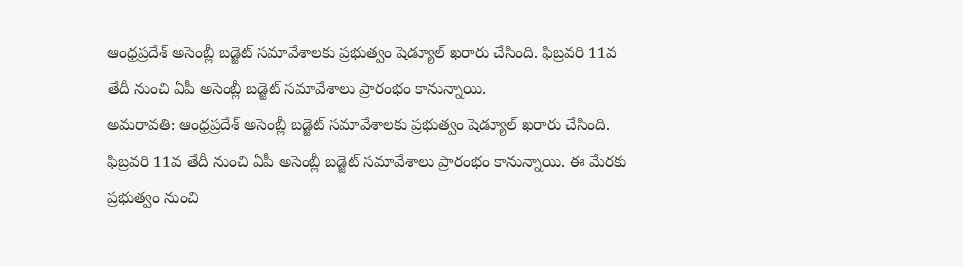ఆంధ్రప్రదేశ్ అసెంబ్లీ బడ్జెట్ సమావేశాలకు ప్రభుత్వం షెడ్యూల్ ఖరారు చేసింది. ఫిబ్రవరి 11వ తేదీ నుంచి ఏపీ అసెంబ్లీ బడ్జెట్ సమావేశాలు ప్రారంభం కానున్నాయి.
అమరావతి: ఆంధ్రప్రదేశ్ అసెంబ్లీ బడ్జెట్ సమావేశాలకు ప్రభుత్వం షెడ్యూల్ ఖరారు చేసింది. ఫిబ్రవరి 11వ తేదీ నుంచి ఏపీ అసెంబ్లీ బడ్జెట్ సమావేశాలు ప్రారంభం కానున్నాయి. ఈ మేరకు ప్రభుత్వం నుంచి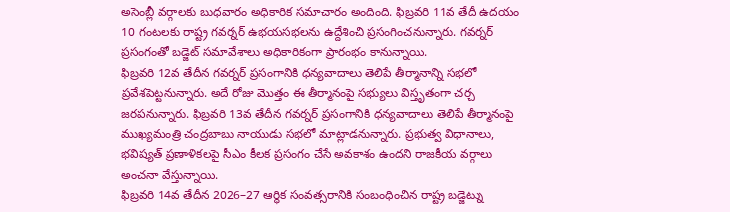అసెంబ్లీ వర్గాలకు బుధవారం అధికారిక సమాచారం అందింది. ఫిబ్రవరి 11వ తేదీ ఉదయం 10 గంటలకు రాష్ట్ర గవర్నర్ ఉభయసభలను ఉద్దేశించి ప్రసంగించనున్నారు. గవర్నర్ ప్రసంగంతో బడ్జెట్ సమావేశాలు అధికారికంగా ప్రారంభం కానున్నాయి.
ఫిబ్రవరి 12వ తేదీన గవర్నర్ ప్రసంగానికి ధన్యవాదాలు తెలిపే తీర్మానాన్ని సభలో ప్రవేశపెట్టనున్నారు. అదే రోజు మొత్తం ఈ తీర్మానంపై సభ్యులు విస్తృతంగా చర్చ జరపనున్నారు. ఫిబ్రవరి 13వ తేదీన గవర్నర్ ప్రసంగానికి ధన్యవాదాలు తెలిపే తీర్మానంపై ముఖ్యమంత్రి చంద్రబాబు నాయుడు సభలో మాట్లాడనున్నారు. ప్రభుత్వ విధానాలు, భవిష్యత్ ప్రణాళికలపై సీఎం కీలక ప్రసంగం చేసే అవకాశం ఉందని రాజకీయ వర్గాలు అంచనా వేస్తున్నాయి.
ఫిబ్రవరి 14వ తేదీన 2026–27 ఆర్థిక సంవత్సరానికి సంబంధించిన రాష్ట్ర బడ్జెట్ను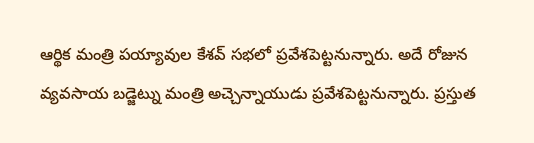ఆర్థిక మంత్రి పయ్యావుల కేశవ్ సభలో ప్రవేశపెట్టనున్నారు. అదే రోజున వ్యవసాయ బడ్జెట్ను మంత్రి అచ్చెన్నాయుడు ప్రవేశపెట్టనున్నారు. ప్రస్తుత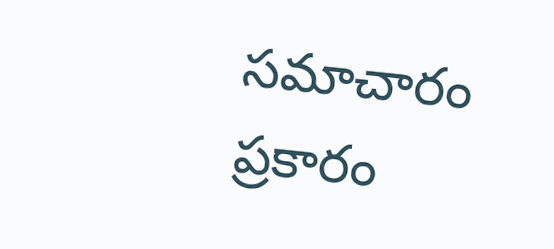సమాచారం ప్రకారం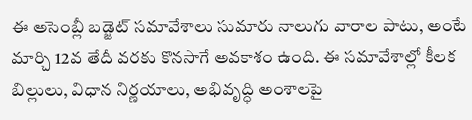ఈ అసెంబ్లీ బడ్జెట్ సమావేశాలు సుమారు నాలుగు వారాల పాటు, అంటే మార్చి 12వ తేదీ వరకు కొనసాగే అవకాశం ఉంది. ఈ సమావేశాల్లో కీలక బిల్లులు, విధాన నిర్ణయాలు, అభివృద్ధి అంశాలపై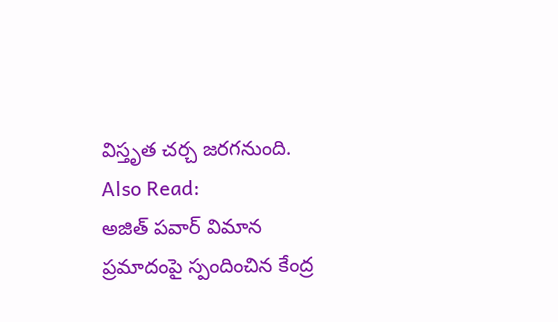విస్తృత చర్చ జరగనుంది.
Also Read:
అజిత్ పవార్ విమాన ప్రమాదంపై స్పందించిన కేంద్ర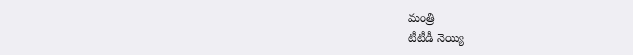మంత్రి
టీటీడీ నెయ్యి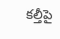కల్తీపై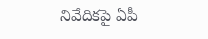నివేదికపై ఏపీ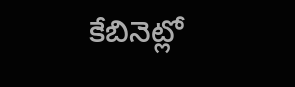కేబినెట్లో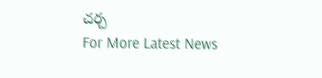చర్చ
For More Latest News